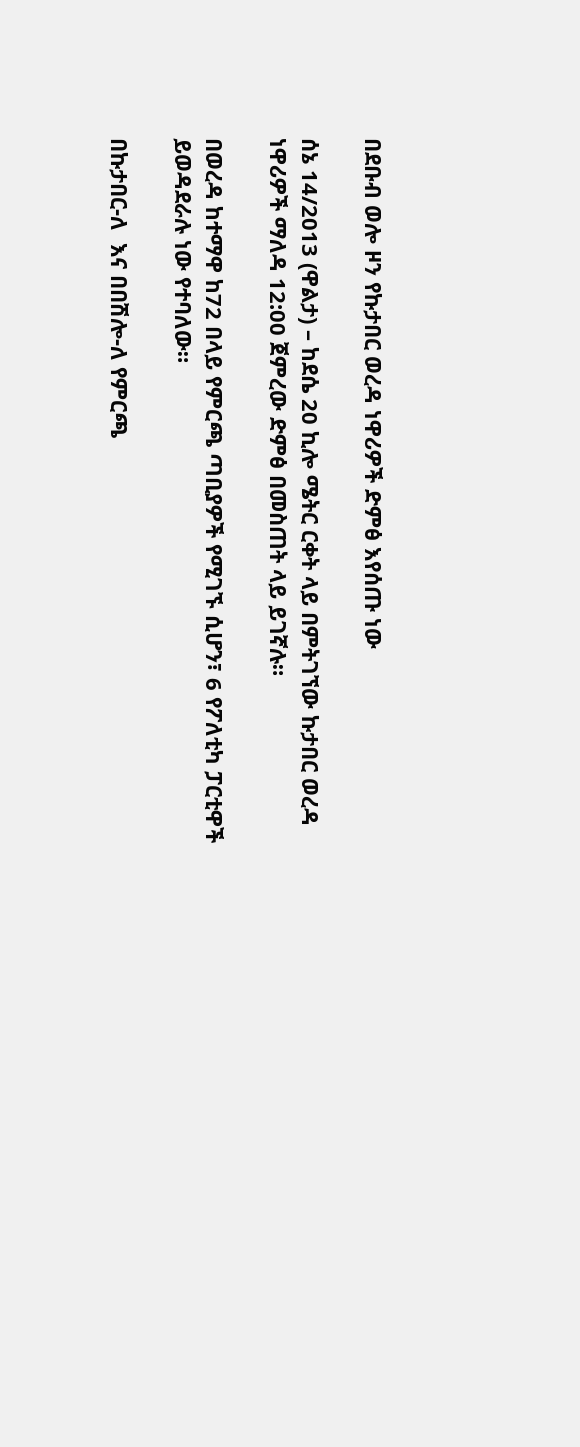በደቡብ ወሎ ዞን የኩታበር ወረዳ ነዋሪዎች ድምፅ እየሰጡ ነው

ሰኔ 14/2013 (ዋልታ) – ከደሴ 20 ኪሎ ሜትር ርቀት ላይ በምትገኘው ኩታበር ወረዳ ነዋሪዎች ማለዳ 12:00 ጀምረው ድምፅ በመስጠት ላይ ይገኛሉ።

በወረዳ ከተማዋ ከ72 በላይ የምርጫ ጣቢያዎች የሚገኙ ሲሆን፣ 6 የፖለቲካ ፓርቲዋች ይወዳደራሉ ነው የተባለው።

በኩታበር-ለ  እና በበሽሎ-ለ የምርጫ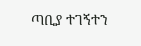ጣቢያ ተገኝተን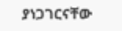ያነጋገርናቸው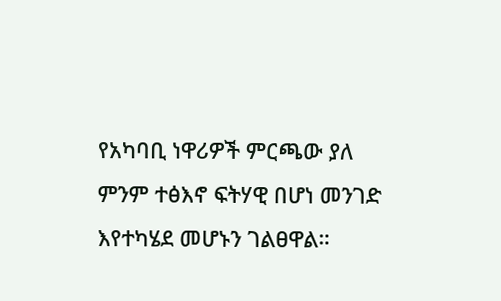የአካባቢ ነዋሪዎች ምርጫው ያለ ምንም ተፅእኖ ፍትሃዊ በሆነ መንገድ እየተካሄደ መሆኑን ገልፀዋል።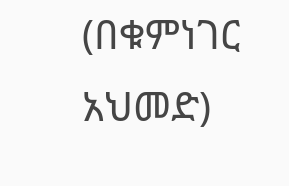(በቁምነገር አህመድ)